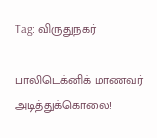Tag: விருதுநகர்

பாலிடெக்னிக் மாணவர் அடித்துக்கொலை!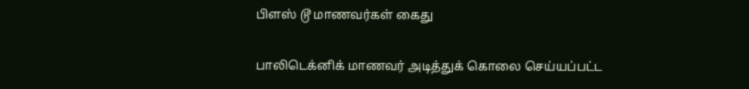பிளஸ் டூ மாணவர்கள் கைது

பாலிடெக்னிக் மாணவர் அடித்துக் கொலை செய்யப்பட்ட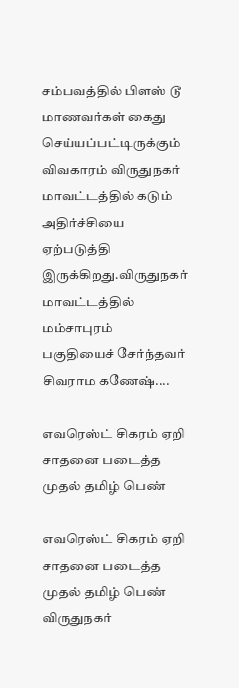சம்பவத்தில் பிளஸ் டூ மாணவர்கள் கைது செய்யப்பட்டிருக்கும் விவகாரம் விருதுநகர் மாவட்டத்தில் கடும் அதிர்ச்சியை ஏற்படுத்தி இருக்கிறது.விருதுநகர் மாவட்டத்தில் மம்சாபுரம் பகுதியைச் சேர்ந்தவர் சிவராம கணேஷ்....

எவரெஸ்ட் சிகரம் ஏறி சாதனை படைத்த முதல் தமிழ் பெண்

எவரெஸ்ட் சிகரம் ஏறி சாதனை படைத்த முதல் தமிழ் பெண் விருதுநகர்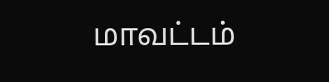மாவட்டம்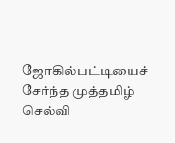ஜோகில்பட்டியைச் சேர்ந்த முத்தமிழ் செல்வி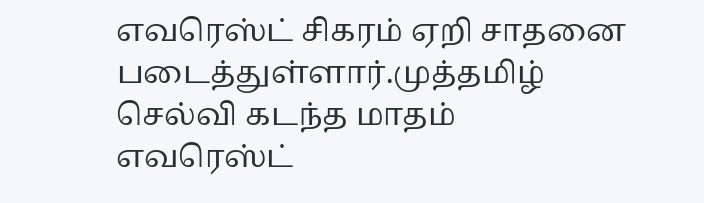எவரெஸ்ட் சிகரம் ஏறி சாதனை படைத்துள்ளார்.முத்தமிழ் செல்வி கடந்த மாதம் எவரெஸ்ட்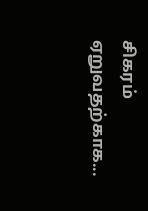சிகரம் ஏறுவதற்காக...